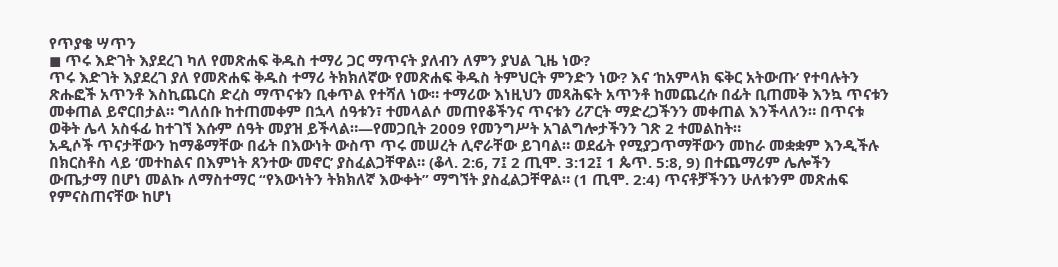የጥያቄ ሣጥን
◼ ጥሩ እድገት እያደረገ ካለ የመጽሐፍ ቅዱስ ተማሪ ጋር ማጥናት ያለብን ለምን ያህል ጊዜ ነው?
ጥሩ እድገት እያደረገ ያለ የመጽሐፍ ቅዱስ ተማሪ ትክክለኛው የመጽሐፍ ቅዱስ ትምህርት ምንድን ነው? እና ‘ከአምላክ ፍቅር አትውጡ’ የተባሉትን ጽሑፎች አጥንቶ እስኪጨርስ ድረስ ማጥናቱን ቢቀጥል የተሻለ ነው። ተማሪው እነዚህን መጻሕፍት አጥንቶ ከመጨረሱ በፊት ቢጠመቅ እንኳ ጥናቱን መቀጠል ይኖርበታል። ግለሰቡ ከተጠመቀም በኋላ ሰዓቱን፣ ተመላልሶ መጠየቆችንና ጥናቱን ሪፖርት ማድረጋችንን መቀጠል እንችላለን። በጥናቱ ወቅት ሌላ አስፋፊ ከተገኘ እሱም ሰዓት መያዝ ይችላል።—የመጋቢት 2009 የመንግሥት አገልግሎታችንን ገጽ 2 ተመልከት።
አዲሶች ጥናታቸውን ከማቆማቸው በፊት በእውነት ውስጥ ጥሩ መሠረት ሊኖራቸው ይገባል። ወደፊት የሚያጋጥማቸውን መከራ መቋቋም እንዲችሉ በክርስቶስ ላይ ‘መተከልና በእምነት ጸንተው መኖር’ ያስፈልጋቸዋል። (ቆላ. 2:6, 7፤ 2 ጢሞ. 3:12፤ 1 ጴጥ. 5:8, 9) በተጨማሪም ሌሎችን ውጤታማ በሆነ መልኩ ለማስተማር “የእውነትን ትክክለኛ እውቀት” ማግኘት ያስፈልጋቸዋል። (1 ጢሞ. 2:4) ጥናቶቻችንን ሁለቱንም መጽሐፍ የምናስጠናቸው ከሆነ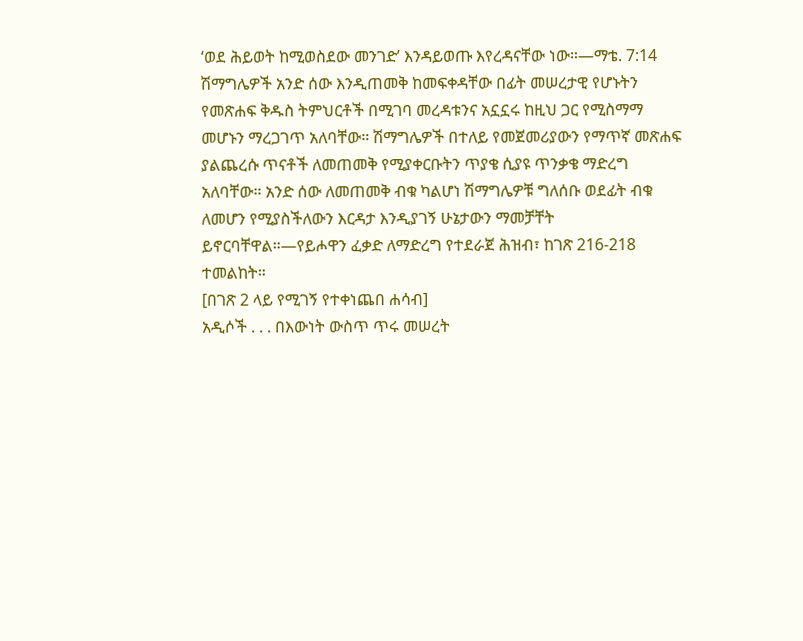‘ወደ ሕይወት ከሚወስደው መንገድ’ እንዳይወጡ እየረዳናቸው ነው።—ማቴ. 7:14
ሽማግሌዎች አንድ ሰው እንዲጠመቅ ከመፍቀዳቸው በፊት መሠረታዊ የሆኑትን የመጽሐፍ ቅዱስ ትምህርቶች በሚገባ መረዳቱንና አኗኗሩ ከዚህ ጋር የሚስማማ መሆኑን ማረጋገጥ አለባቸው። ሽማግሌዎች በተለይ የመጀመሪያውን የማጥኛ መጽሐፍ ያልጨረሱ ጥናቶች ለመጠመቅ የሚያቀርቡትን ጥያቄ ሲያዩ ጥንቃቄ ማድረግ አለባቸው። አንድ ሰው ለመጠመቅ ብቁ ካልሆነ ሽማግሌዎቹ ግለሰቡ ወደፊት ብቁ ለመሆን የሚያስችለውን እርዳታ እንዲያገኝ ሁኔታውን ማመቻቸት ይኖርባቸዋል።—የይሖዋን ፈቃድ ለማድረግ የተደራጀ ሕዝብ፣ ከገጽ 216-218 ተመልከት።
[በገጽ 2 ላይ የሚገኝ የተቀነጨበ ሐሳብ]
አዲሶች . . . በእውነት ውስጥ ጥሩ መሠረት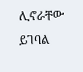ሊኖራቸው ይገባል